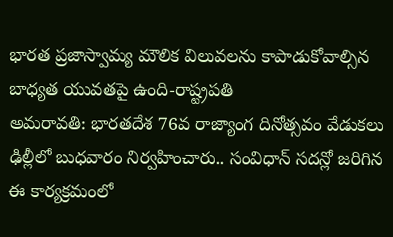భారత ప్రజాస్వామ్య మౌలిక విలువలను కాపాడుకోవాల్సిన బాధ్యత యువతపై ఉంది-రాష్ట్రపతి
అమరావతి: భారతదేశ 76వ రాజ్యాంగ దినోత్సవం వేడుకలు ఢిల్లీలో బుధవారం నిర్వహించారు.. సంవిధాన్ సదన్లో జరిగిన ఈ కార్యక్రమంలో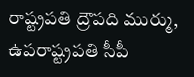రాష్ట్రపతి ద్రౌపది ముర్ము, ఉపరాష్ట్రపతి సీపీ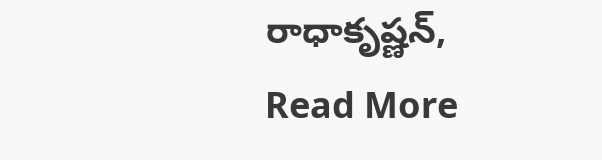రాధాకృష్ణన్,
Read More